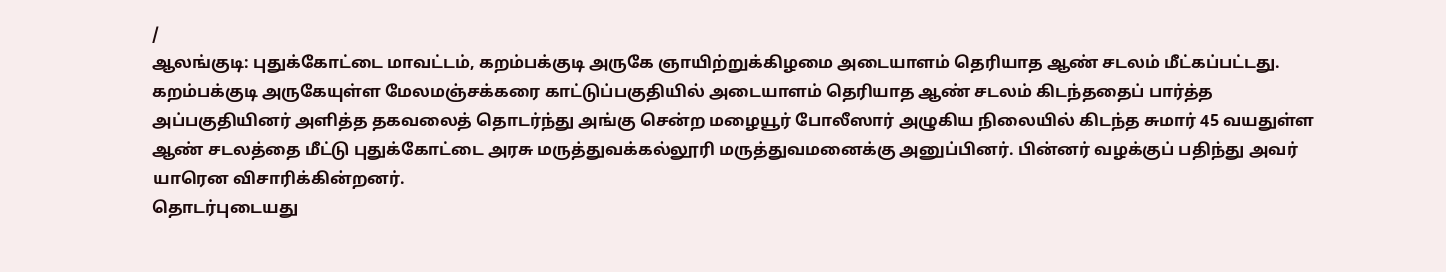/
ஆலங்குடி: புதுக்கோட்டை மாவட்டம், கறம்பக்குடி அருகே ஞாயிற்றுக்கிழமை அடையாளம் தெரியாத ஆண் சடலம் மீட்கப்பட்டது.
கறம்பக்குடி அருகேயுள்ள மேலமஞ்சக்கரை காட்டுப்பகுதியில் அடையாளம் தெரியாத ஆண் சடலம் கிடந்ததைப் பார்த்த அப்பகுதியினர் அளித்த தகவலைத் தொடர்ந்து அங்கு சென்ற மழையூர் போலீஸார் அழுகிய நிலையில் கிடந்த சுமார் 45 வயதுள்ள ஆண் சடலத்தை மீட்டு புதுக்கோட்டை அரசு மருத்துவக்கல்லூரி மருத்துவமனைக்கு அனுப்பினர். பின்னர் வழக்குப் பதிந்து அவர் யாரென விசாரிக்கின்றனர்.
தொடர்புடையது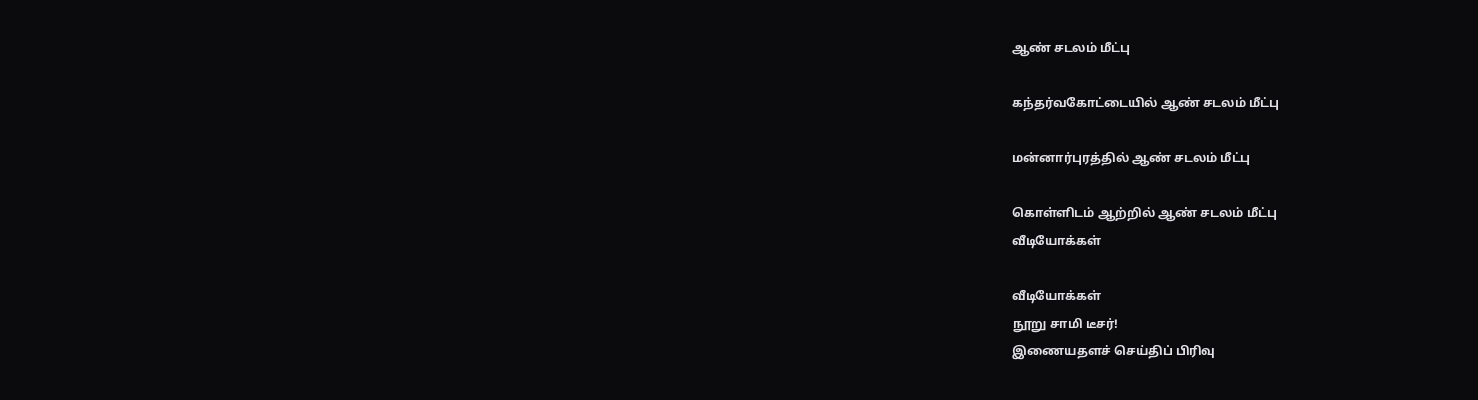ஆண் சடலம் மீட்பு

கந்தர்வகோட்டையில் ஆண் சடலம் மீட்பு

மன்னார்புரத்தில் ஆண் சடலம் மீட்பு

கொள்ளிடம் ஆற்றில் ஆண் சடலம் மீட்பு
வீடியோக்கள்

வீடியோக்கள்
நூறு சாமி டீசர்!
இணையதளச் செய்திப் பிரிவு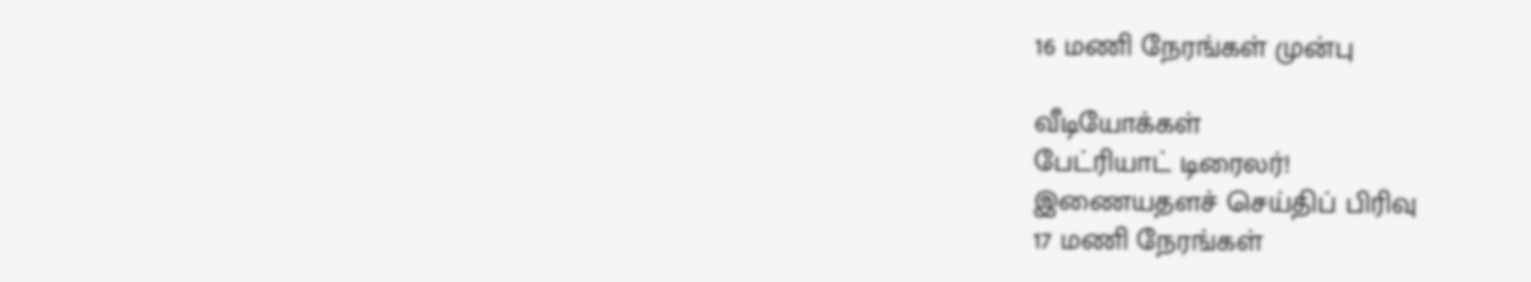16 மணி நேரங்கள் முன்பு

வீடியோக்கள்
பேட்ரியாட் டிரைலர்!
இணையதளச் செய்திப் பிரிவு
17 மணி நேரங்கள்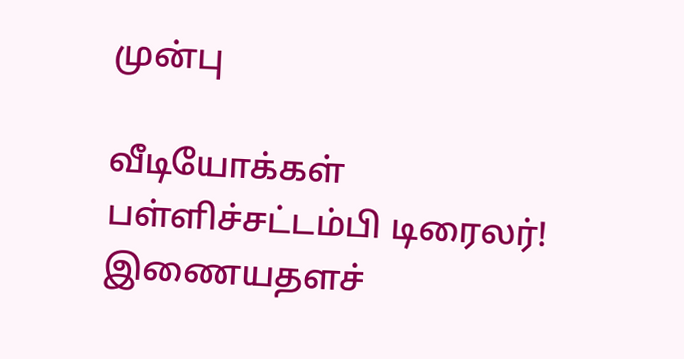முன்பு

வீடியோக்கள்
பள்ளிச்சட்டம்பி டிரைலர்!
இணையதளச்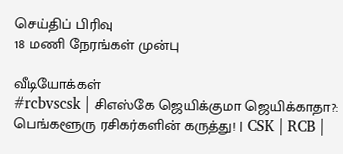செய்திப் பிரிவு
18 மணி நேரங்கள் முன்பு

வீடியோக்கள்
#rcbvscsk | சிஎஸ்கே ஜெயிக்குமா ஜெயிக்காதா?: பெங்களூரு ரசிகர்களின் கருத்து! | CSK | RCB |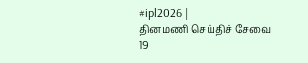#ipl2026 |
தினமணி செய்திச் சேவை
19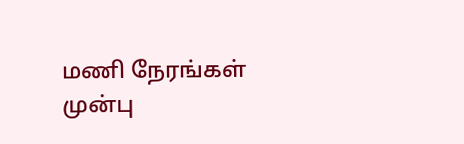மணி நேரங்கள் முன்பு